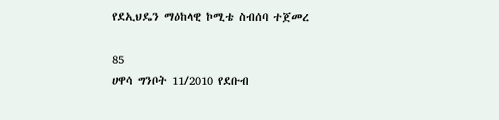የደኢህዴን ማዕከላዊ ኮሚቴ ስብሰባ ተጀመረ

85
ሀዋሳ ግንቦት 11/2010 የደቡብ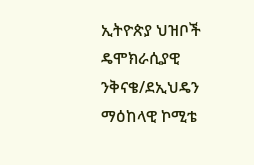ኢትዮጵያ ህዝቦች ዴሞክራሲያዊ ንቅናቄ/ደኢህዴን ማዕከላዊ ኮሚቴ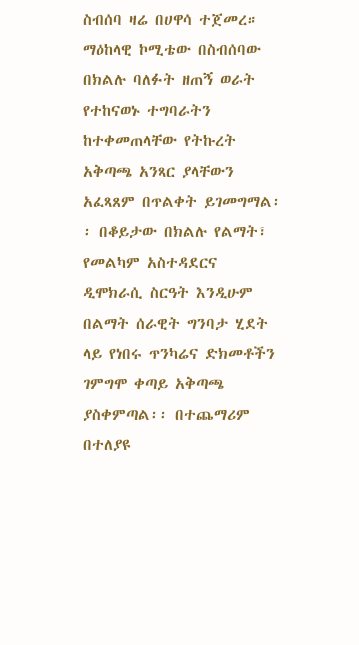ስብሰባ ዛሬ በሀዋሳ ተጀመረ። ማዕከላዊ ኮሚቴው በስብሰባው በክልሉ ባለፉት ዘጠኝ ወራት የተከናወኑ ተግባራትን ከተቀመጠላቸው የትኩረት አቅጣጫ አንጻር ያላቸውን አፈጻጸም በጥልቀት ይገመግማል፡፡ በቆይታው በክልሉ የልማት፣ የመልካም አስተዳደርና ዲሞክራሲ ስርዓት እንዲሁም  በልማት ሰራዊት ግንባታ ሂደት ላይ የነበሩ ጥንካሬና ድክመቶችን ገምግሞ ቀጣይ አቅጣጫ ያስቀምጣል፡፡ በተጨማሪም በተለያዩ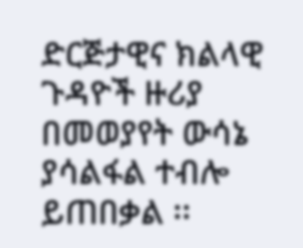ድርጅታዊና ክልላዊ ጉዳዮች ዙሪያ በመወያየት ውሳኔ ያሳልፋል ተብሎ ይጠበቃል ፡፡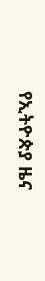የኢትዮጵያ ዜና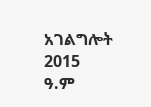አገልግሎት
2015
ዓ.ም